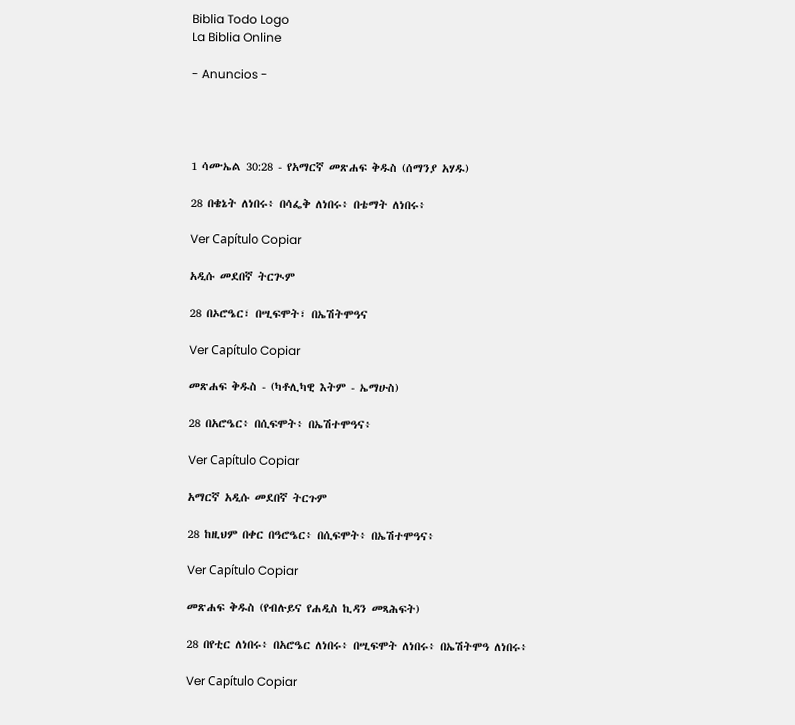Biblia Todo Logo
La Biblia Online

- Anuncios -




1 ሳሙኤል 30:28 - የአማርኛ መጽሐፍ ቅዱስ (ሰማንያ አሃዱ)

28 በቄኔት ለነበሩ፥ በሳፌቅ ለነበሩ፥ በቴማት ለነበሩ፥

Ver Capítulo Copiar

አዲሱ መደበኛ ትርጒም

28 በኦሮዔር፣ በሢፍሞት፣ በኤሽትሞዓና

Ver Capítulo Copiar

መጽሐፍ ቅዱስ - (ካቶሊካዊ እትም - ኤማሁስ)

28 በአሮዔር፥ በሲፍሞት፥ በኤሽተሞዓና፥

Ver Capítulo Copiar

አማርኛ አዲሱ መደበኛ ትርጉም

28 ከዚህም በቀር በዓሮዔር፥ በሲፍሞት፥ በኤሽተሞዓና፥

Ver Capítulo Copiar

መጽሐፍ ቅዱስ (የብሉይና የሐዲስ ኪዳን መጻሕፍት)

28 በየቲር ለነበሩ፥ በአሮዔር ለነበሩ፥ በሢፍሞት ለነበሩ፥ በኤሽትሞዓ ለነበሩ፥

Ver Capítulo Copiar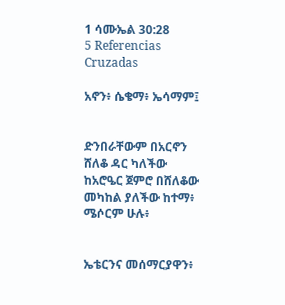1 ሳሙኤል 30:28
5 Referencias Cruzadas

አኖን፥ ሴቄማ፥ ኤሳማም፤


ድንበራቸውም በአርኖን ሸለቆ ዳር ካለችው ከአሮዔር ጀምሮ በሸለቆው መካከል ያለችው ከተማ፥ ሜሶርም ሁሉ፥


ኤቴርንና መሰማርያዋን፥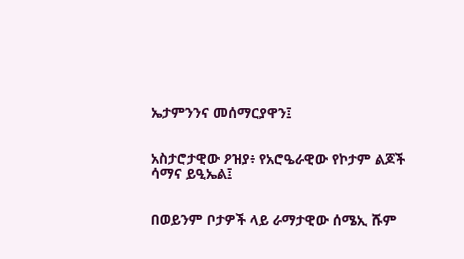ኤታምንንና መሰማርያዋን፤


አስታሮታዊው ዖዝያ፥ የአሮዔራዊው የኮታም ልጆች ሳማና ይዒኤል፤


በወይንም ቦታዎች ላይ ራማታዊው ሰሜኢ ሹም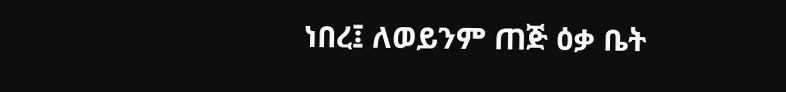ነበረ፤ ለወይንም ጠጅ ዕቃ ቤት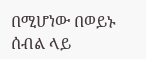በሚሆነው በወይኑ ሰብል ላይ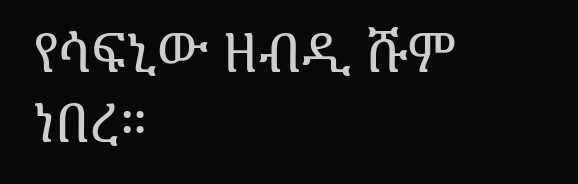የሳፍኒው ዘብዲ ሹም ነበረ።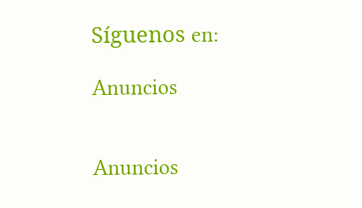Síguenos en:

Anuncios


Anuncios